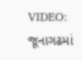VIDEO: જૂનાગઢમાં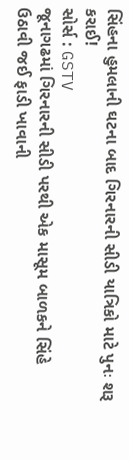સિંહના હુમલાની ઘટના બાદ ગિરનારની સીડી યાત્રિકો માટે પુનઃ શરૂ કરાઈ!
સોર્સ : GSTV
જૂનાગઢમાં ગિરનારની સીડી પરથી એક માસૂમ બાળકને સિંહે ઉઠાવી જઈ ફાડી ખાવાની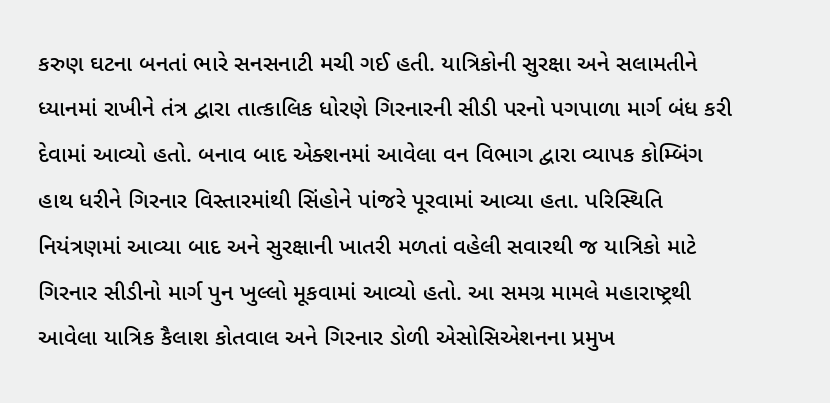કરુણ ઘટના બનતાં ભારે સનસનાટી મચી ગઈ હતી. યાત્રિકોની સુરક્ષા અને સલામતીને ધ્યાનમાં રાખીને તંત્ર દ્વારા તાત્કાલિક ધોરણે ગિરનારની સીડી પરનો પગપાળા માર્ગ બંધ કરી દેવામાં આવ્યો હતો. બનાવ બાદ એક્શનમાં આવેલા વન વિભાગ દ્વારા વ્યાપક કોમ્બિંગ હાથ ધરીને ગિરનાર વિસ્તારમાંથી સિંહોને પાંજરે પૂરવામાં આવ્યા હતા. પરિસ્થિતિ નિયંત્રણમાં આવ્યા બાદ અને સુરક્ષાની ખાતરી મળતાં વહેલી સવારથી જ યાત્રિકો માટે ગિરનાર સીડીનો માર્ગ પુન ખુલ્લો મૂકવામાં આવ્યો હતો. આ સમગ્ર મામલે મહારાષ્ટ્રથી આવેલા યાત્રિક કૈલાશ કોતવાલ અને ગિરનાર ડોળી એસોસિએશનના પ્રમુખ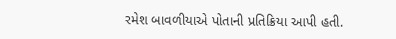રમેશ બાવળીયાએ પોતાની પ્રતિક્રિયા આપી હતી.